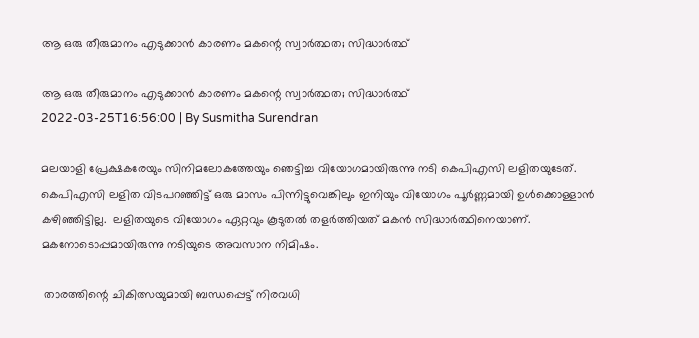ആ ഒരു തീരുമാനം എടുക്കാന്‍ കാരണം മകന്റെ സ്വാര്‍ത്ഥത; സിദ്ധാര്‍ത്ഥ്

ആ ഒരു തീരുമാനം എടുക്കാന്‍ കാരണം മകന്റെ സ്വാര്‍ത്ഥത; സിദ്ധാര്‍ത്ഥ്
2022-03-25T16:56:00 | By Susmitha Surendran

മലയാളി പ്രേക്ഷകരേയും സിനിമലോകത്തേയും ഞെട്ടിച്ച വിയോഗമായിരുന്നു നടി കെപിഎസി ലളിതയുടേത്. കെപിഎസി ലളിത വിടപറഞ്ഞിട്ട് ഒരു മാസം പിന്നിട്ടുവെങ്കിലും ഇനിയും വിയോഗം പൂര്‍ണ്ണമായി ഉള്‍ക്കൊള്ളാന്‍ കഴിഞ്ഞിട്ടില്ല.  ലളിതയുടെ വിയോഗം ഏറ്റവും കൂടുതല്‍ തളര്‍ത്തിയത് മകന്‍ സിദ്ധാര്‍ത്ഥിനെയാണ്. മകനോടൊപ്പമായിരുന്നു നടിയുടെ അവസാന നിമിഷം.

 താരത്തിന്റെ ചികിത്സയുമായി ബന്ധപ്പെട്ട് നിരവധി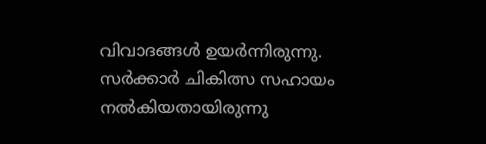വിവാദങ്ങള്‍ ഉയര്‍ന്നിരുന്നു. സര്‍ക്കാര്‍ ചികിത്സ സഹായം നല്‍കിയതായിരുന്നു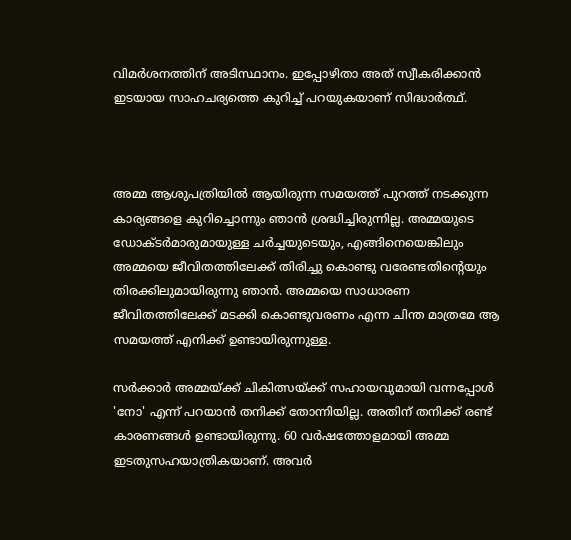വിമര്‍ശനത്തിന് അടിസ്ഥാനം. ഇപ്പോഴിതാ അത് സ്വീകരിക്കാന്‍ ഇടയായ സാഹചര്യത്തെ കുറിച്ച് പറയുകയാണ് സിദ്ധാര്‍ത്ഥ്.



അമ്മ ആശുപത്രിയില്‍ ആയിരുന്ന സമയത്ത് പുറത്ത് നടക്കുന്ന കാര്യങ്ങളെ കുറിച്ചൊന്നും ഞാന്‍ ശ്രദ്ധിച്ചിരുന്നില്ല. അമ്മയുടെ ഡോക്ടര്‍മാരുമായുള്ള ചര്‍ച്ചയുടെയും, എങ്ങിനെയെങ്കിലും അമ്മയെ ജീവിതത്തിലേക്ക് തിരിച്ചു കൊണ്ടു വരേണ്ടതിന്റെയും തിരക്കിലുമായിരുന്നു ഞാന്‍. അമ്മയെ സാധാരണ ജീവിതത്തിലേക്ക് മടക്കി കൊണ്ടുവരണം എന്ന ചിന്ത മാത്രമേ ആ സമയത്ത് എനിക്ക് ഉണ്ടായിരുന്നുള്ള.

സര്‍ക്കാര്‍ അമ്മയ്ക്ക് ചികിത്സയ്ക്ക് സഹായവുമായി വന്നപ്പോള്‍ 'നോ' എന്ന് പറയാന്‍ തനിക്ക് തോന്നിയില്ല. അതിന് തനിക്ക് രണ്ട് കാരണങ്ങള്‍ ഉണ്ടായിരുന്നു. 60 വര്‍ഷത്തോളമായി അമ്മ ഇടതുസഹയാത്രികയാണ്. അവര്‍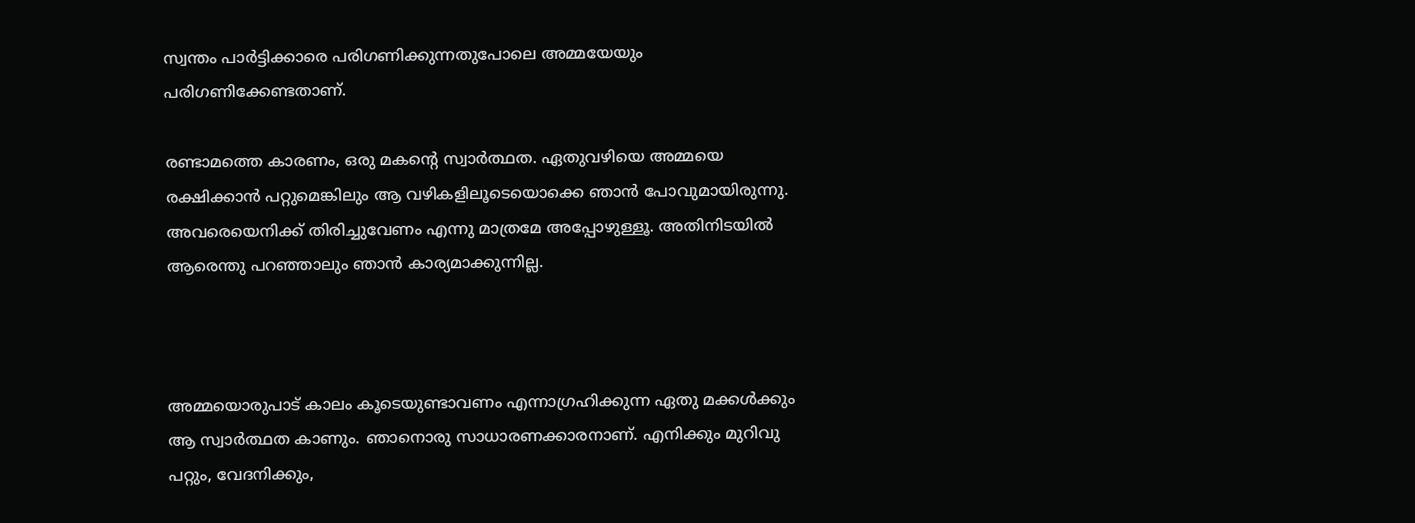സ്വന്തം പാര്‍ട്ടിക്കാരെ പരിഗണിക്കുന്നതുപോലെ അമ്മയേയും പരിഗണിക്കേണ്ടതാണ്.

രണ്ടാമത്തെ കാരണം, ഒരു മകന്റെ സ്വാര്‍ത്ഥത. ഏതുവഴിയെ അമ്മയെ രക്ഷിക്കാന്‍ പറ്റുമെങ്കിലും ആ വഴികളിലൂടെയൊക്കെ ഞാന്‍ പോവുമായിരുന്നു. അവരെയെനിക്ക് തിരിച്ചുവേണം എന്നു മാത്രമേ അപ്പോഴുള്ളൂ. അതിനിടയില്‍ ആരെന്തു പറഞ്ഞാലും ഞാന്‍ കാര്യമാക്കുന്നില്ല.



അമ്മയൊരുപാട് കാലം കൂടെയുണ്ടാവണം എന്നാഗ്രഹിക്കുന്ന ഏതു മക്കള്‍ക്കും ആ സ്വാര്‍ത്ഥത കാണും. ഞാനൊരു സാധാരണക്കാരനാണ്. എനിക്കും മുറിവു പറ്റും, വേദനിക്കും,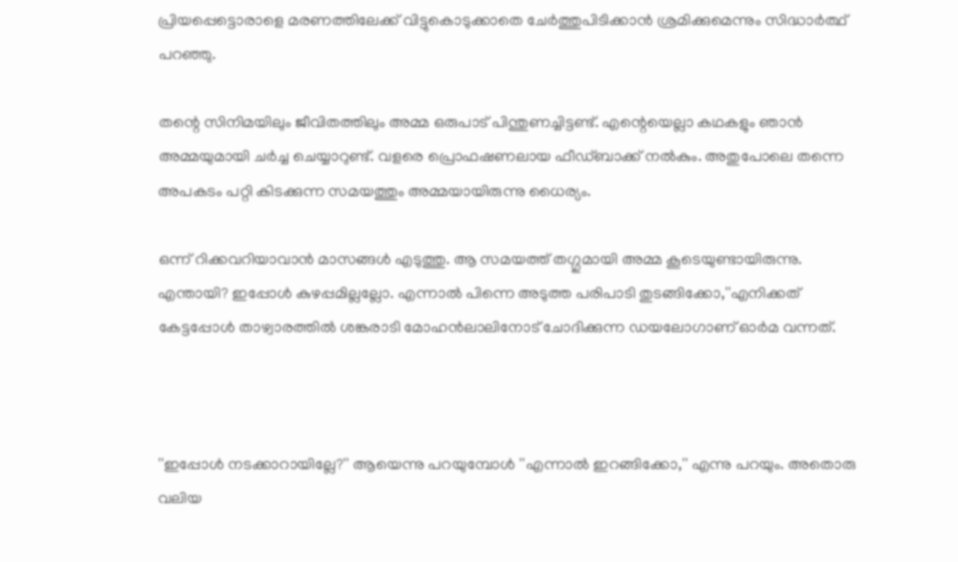പ്രിയപ്പെട്ടൊരാളെ മരണത്തിലേക്ക് വിട്ടുകൊടുക്കാതെ ചേര്‍ത്തുപിടിക്കാന്‍ ശ്രമിക്കുമെന്നും സിദ്ധാര്‍ത്ഥ് പറഞ്ഞു.

തന്റെ സിനിമയിലും ജീവിതത്തിലും അമ്മ ഒരുപാട് പിന്തുണച്ചിട്ടണ്ട്. എന്റെയെല്ലാ കഥകളും ഞാന്‍ അമ്മയുമായി ചര്‍ച്ച ചെയ്യാറുണ്ട്. വളരെ പ്രൊഫഷണലായ ഫീഡ്ബാക്ക് നല്‍കും. അതുപോലെ തന്നെ അപകടം പറ്റി കിടക്കുന്ന സമയത്തും അമ്മയായിരുന്നു ധൈര്യം.

ഒന്ന് റിക്കവറിയാവാന്‍ മാസങ്ങള്‍ എടുത്തു. ആ സമയത്ത് തഗ്ഗുമായി അമ്മ കൂടെയുണ്ടായിരുന്നു. എന്തായി? ഇപ്പോള്‍ കുഴപ്പമില്ലല്ലോ. എന്നാല്‍ പിന്നെ അടുത്ത പരിപാടി തുടങ്ങിക്കോ,''എനിക്കത് കേട്ടപ്പോള്‍ താഴ്വാരത്തില്‍ ശങ്കരാടി മോഹന്‍ലാലിനോട് ചോദിക്കുന്ന ഡയലോഗാണ് ഓര്‍മ വന്നത്.



''ഇപ്പോള്‍ നടക്കാറായില്ലേ?'' ആയെന്നു പറയുമ്പോള്‍ ''എന്നാല്‍ ഇറങ്ങിക്കോ,'' എന്നു പറയും. അതൊരു വലിയ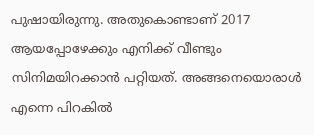പുഷായിരുന്നു. അതുകൊണ്ടാണ് 2017 ആയപ്പോഴേക്കും എനിക്ക് വീണ്ടും സിനിമയിറക്കാന്‍ പറ്റിയത്. അങ്ങനെയൊരാള്‍ എന്നെ പിറകില്‍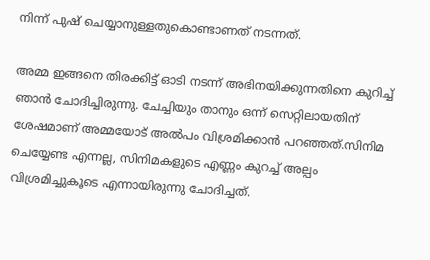നിന്ന് പുഷ് ചെയ്യാനുള്ളതുകൊണ്ടാണത് നടന്നത്.

അമ്മ ഇങ്ങനെ തിരക്കിട്ട് ഓടി നടന്ന് അഭിനയിക്കുന്നതിനെ കുറിച്ച് ഞാന്‍ ചോദിച്ചിരുന്നു. ചേച്ചിയും താനും ഒന്ന് സെറ്റിലായതിന് ശേഷമാണ് അമ്മയോട് അല്‍പം വിശ്രമിക്കാന്‍ പറഞ്ഞത്.സിനിമ ചെയ്യേണ്ട എന്നല്ല, സിനിമകളുടെ എണ്ണം കുറച്ച് അല്പം വിശ്രമിച്ചുകൂടെ എന്നായിരുന്നു ചോദിച്ചത്.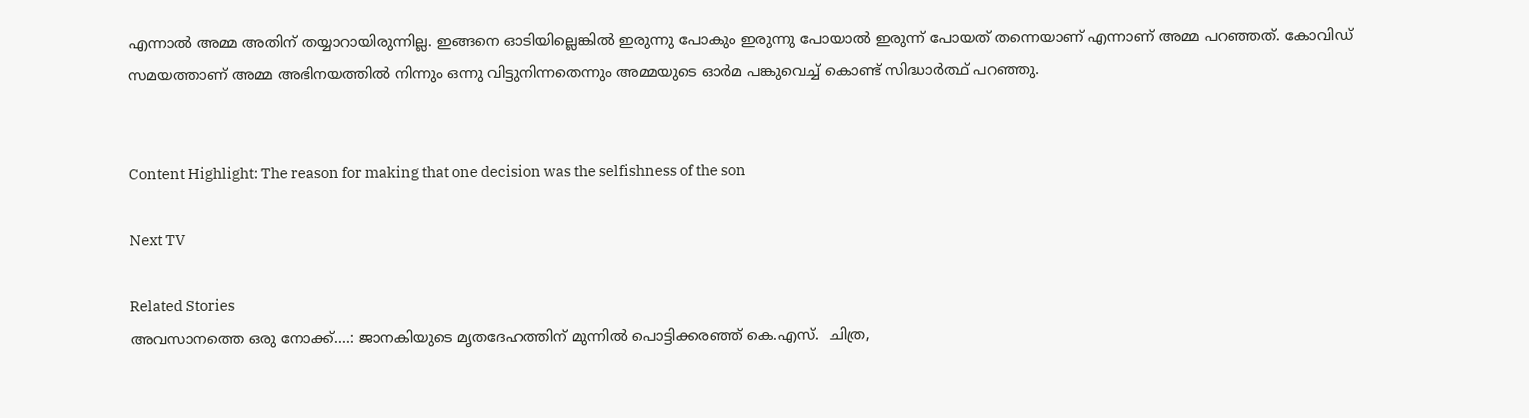എന്നാല്‍ അമ്മ അതിന് തയ്യാറായിരുന്നില്ല. ഇങ്ങനെ ഓടിയില്ലെങ്കില്‍ ഇരുന്നു പോകും ഇരുന്നു പോയാല്‍ ഇരുന്ന് പോയത് തന്നെയാണ് എന്നാണ് അമ്മ പറഞ്ഞത്. കോവിഡ് സമയത്താണ് അമ്മ അഭിനയത്തില്‍ നിന്നും ഒന്നു വിട്ടുനിന്നതെന്നും അമ്മയുടെ ഓര്‍മ പങ്കുവെച്ച് കൊണ്ട് സിദ്ധാര്‍ത്ഥ് പറഞ്ഞു.


Content Highlight: The reason for making that one decision was the selfishness of the son

Next TV

Related Stories
അവസാനത്തെ ഒരു നോക്ക്....: ജാനകിയുടെ മൃതദേഹത്തിന് മുന്നിൽ പൊട്ടിക്കരഞ്ഞ് കെ.എസ്.  ചിത്ര,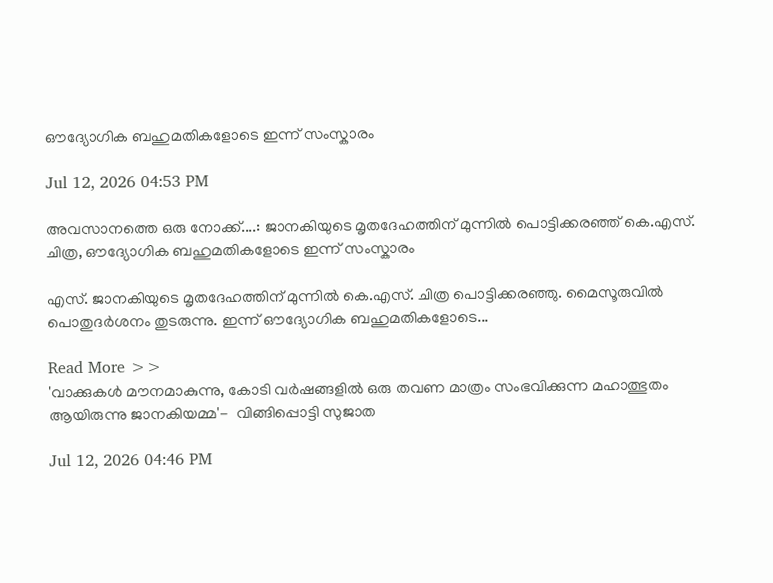ഔദ്യോഗിക ബഹുമതികളോടെ ഇന്ന് സംസ്കാരം

Jul 12, 2026 04:53 PM

അവസാനത്തെ ഒരു നോക്ക്....: ജാനകിയുടെ മൃതദേഹത്തിന് മുന്നിൽ പൊട്ടിക്കരഞ്ഞ് കെ.എസ്. ചിത്ര, ഔദ്യോഗിക ബഹുമതികളോടെ ഇന്ന് സംസ്കാരം

എസ്. ജാനകിയുടെ മൃതദേഹത്തിന് മുന്നിൽ കെ.എസ്. ചിത്ര പൊട്ടിക്കരഞ്ഞു. മൈസൂരുവിൽ പൊതുദർശനം തുടരുന്നു. ഇന്ന് ഔദ്യോഗിക ബഹുമതികളോടെ...

Read More >>
'വാക്കുകൾ മൗനമാകുന്നു, കോടി വർഷങ്ങളിൽ ഒരു തവണ മാത്രം സംഭവിക്കുന്ന മഹാത്ഭുതം ആയിരുന്നു ജാനകിയമ്മ'-  വിങ്ങിപ്പൊട്ടി സുജാത

Jul 12, 2026 04:46 PM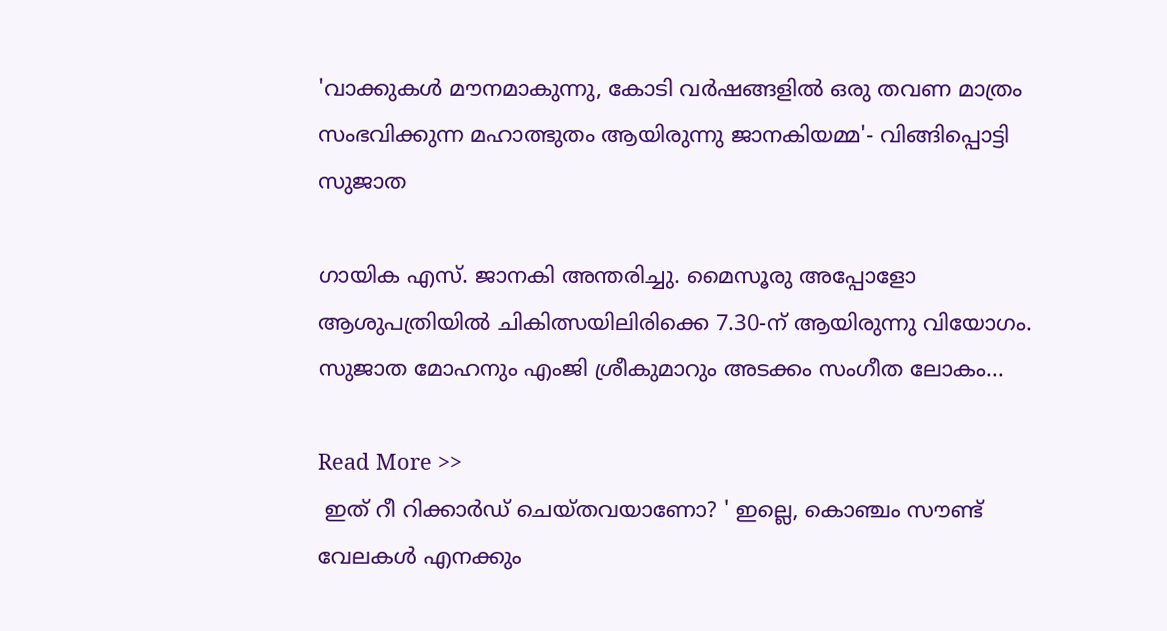'വാക്കുകൾ മൗനമാകുന്നു, കോടി വർഷങ്ങളിൽ ഒരു തവണ മാത്രം സംഭവിക്കുന്ന മഹാത്ഭുതം ആയിരുന്നു ജാനകിയമ്മ'- വിങ്ങിപ്പൊട്ടി സുജാത

ഗായിക എസ്. ജാനകി അന്തരിച്ചു. മൈസൂരു അപ്പോളോ ആശുപത്രിയിൽ ചികിത്സയിലിരിക്കെ 7.30-ന് ആയിരുന്നു വിയോഗം. സുജാത മോഹനും എംജി ശ്രീകുമാറും അടക്കം സംഗീത ലോകം...

Read More >>
 ഇത് റീ റിക്കാർഡ് ചെയ്തവയാണോ? ' ഇല്ലെ, കൊഞ്ചം സൗണ്ട് വേലകൾ എനക്കും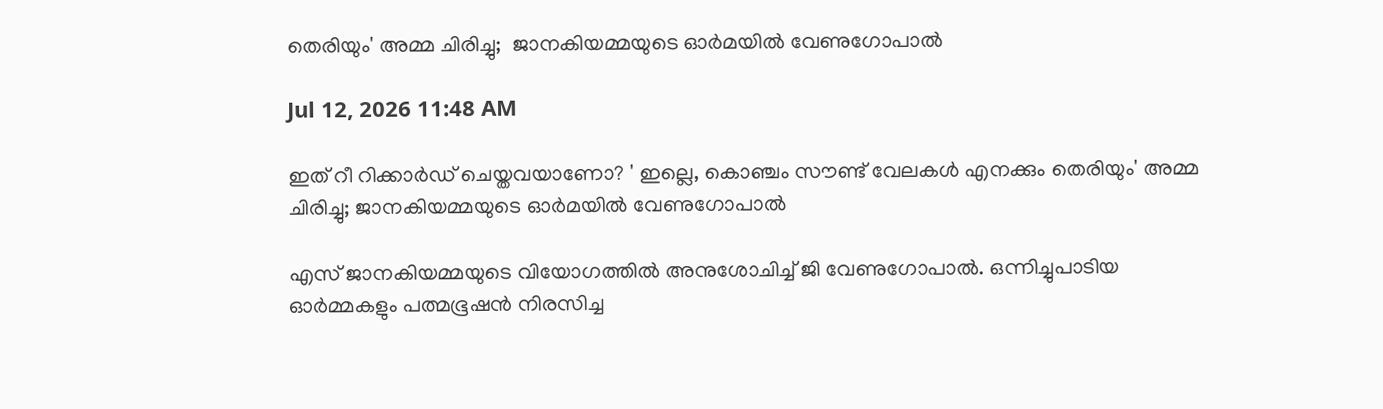തെരിയും' അമ്മ ചിരിച്ചു;  ജാനകിയമ്മയുടെ ഓർമയിൽ വേണുഗോപാൽ

Jul 12, 2026 11:48 AM

ഇത് റീ റിക്കാർഡ് ചെയ്തവയാണോ? ' ഇല്ലെ, കൊഞ്ചം സൗണ്ട് വേലകൾ എനക്കും തെരിയും' അമ്മ ചിരിച്ചു; ജാനകിയമ്മയുടെ ഓർമയിൽ വേണുഗോപാൽ

എസ് ജാനകിയമ്മയുടെ വിയോഗത്തിൽ അനുശോചിച്ച് ജി വേണുഗോപാൽ. ഒന്നിച്ചുപാടിയ ഓർമ്മകളും പത്മഭൂഷൻ നിരസിച്ച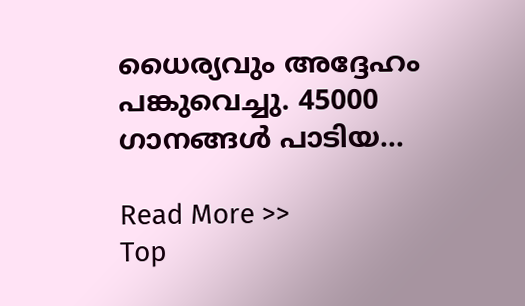ധൈര്യവും അദ്ദേഹം പങ്കുവെച്ചു. 45000 ഗാനങ്ങൾ പാടിയ...

Read More >>
Top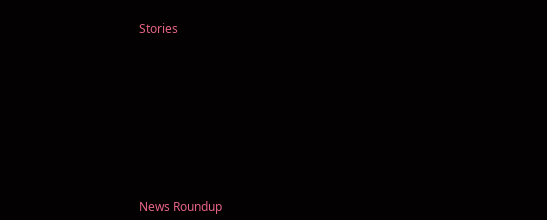Stories










News Roundup